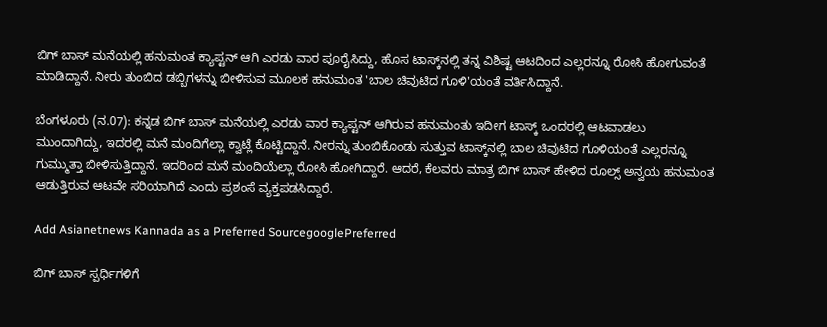ಬಿಗ್ ಬಾಸ್ ಮನೆಯಲ್ಲಿ ಹನುಮಂತ ಕ್ಯಾಪ್ಟನ್ ಆಗಿ ಎರಡು ವಾರ ಪೂರೈಸಿದ್ದು, ಹೊಸ ಟಾಸ್ಕ್‌ನಲ್ಲಿ ತನ್ನ ವಿಶಿಷ್ಟ ಆಟದಿಂದ ಎಲ್ಲರನ್ನೂ ರೋಸಿ ಹೋಗುವಂತೆ ಮಾಡಿದ್ದಾನೆ. ನೀರು ತುಂಬಿದ ಡಬ್ಬಿಗಳನ್ನು ಬೀಳಿಸುವ ಮೂಲಕ ಹನುಮಂತ 'ಬಾಲ ಚಿವುಟಿದ ಗೂಳಿ'ಯಂತೆ ವರ್ತಿಸಿದ್ದಾನೆ.

ಬೆಂಗಳೂರು (ನ.07): ಕನ್ನಡ ಬಿಗ್ ಬಾಸ್ ಮನೆಯಲ್ಲಿ ಎರಡು ವಾರ ಕ್ಯಾಪ್ಟನ್ ಆಗಿರುವ ಹನುಮಂತು ಇದೀಗ ಟಾಸ್ಕ್‌ ಒಂದರಲ್ಲಿ ಆಟವಾಡಲು ಮುಂದಾಗಿದ್ದು, ಇದರಲ್ಲಿ ಮನೆ ಮಂದಿಗೆಲ್ಲಾ ಕ್ವಾಟ್ಲೆ ಕೊಟ್ಟಿದ್ದಾನೆ. ನೀರನ್ನು ತುಂಬಿಕೊಂಡು ಸುತ್ತುವ ಟಾಸ್ಕ್‌ನಲ್ಲಿ ಬಾಲ ಚಿವುಟಿದ ಗೂಳಿಯಂತೆ ಎಲ್ಲರನ್ನೂ ಗುಮ್ಮುತ್ತಾ ಬೀಳಿಸುತ್ತಿದ್ದಾನೆ. ಇದರಿಂದ ಮನೆ ಮಂದಿಯೆಲ್ಲಾ ರೋಸಿ ಹೋಗಿದ್ದಾರೆ. ಆದರೆ, ಕೆಲವರು ಮಾತ್ರ ಬಿಗ್ ಬಾಸ್ ಹೇಳಿದ ರೂಲ್ಸ್ ಅನ್ವಯ ಹನುಮಂತ ಆಡುತ್ತಿರುವ ಆಟವೇ ಸರಿಯಾಗಿದೆ ಎಂದು ಪ್ರಶಂಸೆ ವ್ಯಕ್ತಪಡಸಿದ್ದಾರೆ.

Add Asianetnews Kannada as a Preferred SourcegooglePreferred

ಬಿಗ್ ಬಾಸ್ ಸ್ಪರ್ಧಿಗಳಿಗೆ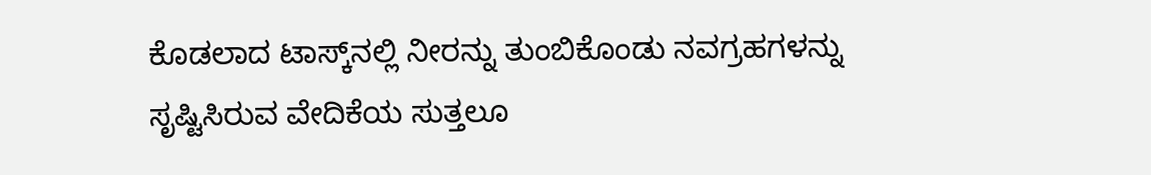ಕೊಡಲಾದ ಟಾಸ್ಕ್‌ನಲ್ಲಿ ನೀರನ್ನು ತುಂಬಿಕೊಂಡು ನವಗ್ರಹಗಳನ್ನು ಸೃಷ್ಟಿಸಿರುವ ವೇದಿಕೆಯ ಸುತ್ತಲೂ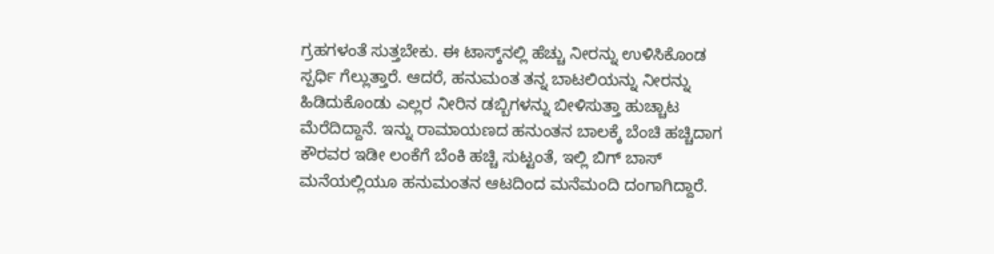ಗ್ರಹಗಳಂತೆ ಸುತ್ತಬೇಕು. ಈ ಟಾಸ್ಕ್‌ನಲ್ಲಿ ಹೆಚ್ಚು ನೀರನ್ನು ಉಳಿಸಿಕೊಂಡ ಸ್ಪರ್ಧಿ ಗೆಲ್ಲುತ್ತಾರೆ. ಆದರೆ, ಹನುಮಂತ ತನ್ನ ಬಾಟಲಿಯನ್ನು ನೀರನ್ನು ಹಿಡಿದುಕೊಂಡು ಎಲ್ಲರ ನೀರಿನ ಡಬ್ಬಿಗಳನ್ನು ಬೀಳಿಸುತ್ತಾ ಹುಚ್ಚಾಟ ಮೆರೆದಿದ್ದಾನೆ. ಇನ್ನು ರಾಮಾಯಣದ ಹನುಂತನ ಬಾಲಕ್ಕೆ ಬೆಂಚಿ ಹಚ್ಚಿದಾಗ ಕೌರವರ ಇಡೀ ಲಂಕೆಗೆ ಬೆಂಕಿ ಹಚ್ಚಿ ಸುಟ್ಟಂತೆ, ಇಲ್ಲಿ ಬಿಗ್ ಬಾಸ್ ಮನೆಯಲ್ಲಿಯೂ ಹನುಮಂತನ ಆಟದಿಂದ ಮನೆಮಂದಿ ದಂಗಾಗಿದ್ದಾರೆ.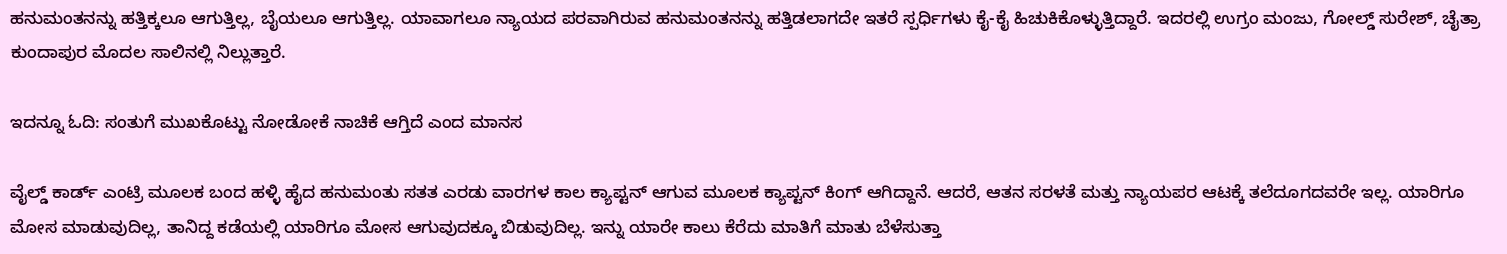ಹನುಮಂತನನ್ನು ಹತ್ತಿಕ್ಕಲೂ ಆಗುತ್ತಿಲ್ಲ, ಬೈಯಲೂ ಆಗುತ್ತಿಲ್ಲ. ಯಾವಾಗಲೂ ನ್ಯಾಯದ ಪರವಾಗಿರುವ ಹನುಮಂತನನ್ನು ಹತ್ತಿಡಲಾಗದೇ ಇತರೆ ಸ್ಪರ್ಧಿಗಳು ಕೈ-ಕೈ ಹಿಚುಕಿಕೊಳ್ಳುತ್ತಿದ್ದಾರೆ. ಇದರಲ್ಲಿ ಉಗ್ರಂ ಮಂಜು, ಗೋಲ್ಡ್ ಸುರೇಶ್, ಚೈತ್ರಾ ಕುಂದಾಪುರ ಮೊದಲ ಸಾಲಿನಲ್ಲಿ ನಿಲ್ಲುತ್ತಾರೆ.

ಇದನ್ನೂ ಓದಿ: ಸಂತುಗೆ ಮುಖಕೊಟ್ಟು ನೋಡೋಕೆ ನಾಚಿಕೆ ಆಗ್ತಿದೆ ಎಂದ ಮಾನಸ

ವೈಲ್ಡ್ ಕಾರ್ಡ್ ಎಂಟ್ರಿ ಮೂಲಕ ಬಂದ ಹಳ್ಳಿ ಹೈದ ಹನುಮಂತು ಸತತ ಎರಡು ವಾರಗಳ ಕಾಲ ಕ್ಯಾಪ್ಟನ್ ಆಗುವ ಮೂಲಕ ಕ್ಯಾಪ್ಟನ್ ಕಿಂಗ್ ಆಗಿದ್ದಾನೆ. ಆದರೆ, ಆತನ ಸರಳತೆ ಮತ್ತು ನ್ಯಾಯಪರ ಆಟಕ್ಕೆ ತಲೆದೂಗದವರೇ ಇಲ್ಲ. ಯಾರಿಗೂ ಮೋಸ ಮಾಡುವುದಿಲ್ಲ, ತಾನಿದ್ದ ಕಡೆಯಲ್ಲಿ ಯಾರಿಗೂ ಮೋಸ ಆಗುವುದಕ್ಕೂ ಬಿಡುವುದಿಲ್ಲ. ಇನ್ನು ಯಾರೇ ಕಾಲು ಕೆರೆದು ಮಾತಿಗೆ ಮಾತು ಬೆಳೆಸುತ್ತಾ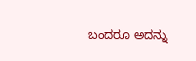ಬಂದರೂ ಅದನ್ನು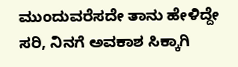ಮುಂದುವರೆಸದೇ ತಾನು ಹೇಳಿದ್ದೇ ಸರಿ, ನಿನಗೆ ಅವಕಾಶ ಸಿಕ್ಕಾಗಿ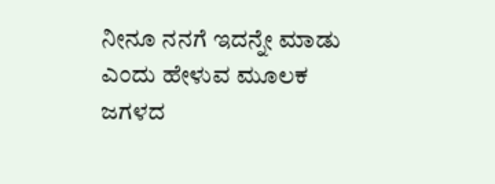ನೀನೂ ನನಗೆ ಇದನ್ನೇ ಮಾಡು ಎಂದು ಹೇಳುವ ಮೂಲಕ ಜಗಳದ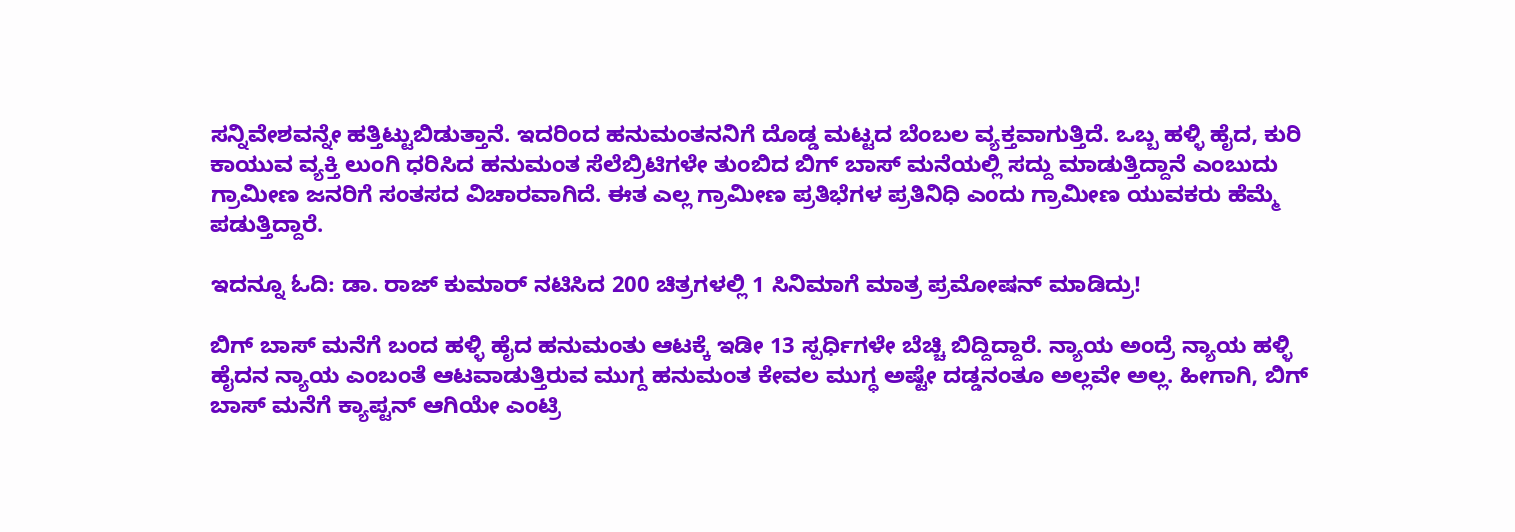ಸನ್ನಿವೇಶವನ್ನೇ ಹತ್ತಿಟ್ಟುಬಿಡುತ್ತಾನೆ. ಇದರಿಂದ ಹನುಮಂತನನಿಗೆ ದೊಡ್ಡ ಮಟ್ಟದ ಬೆಂಬಲ ವ್ಯಕ್ತವಾಗುತ್ತಿದೆ. ಒಬ್ಬ ಹಳ್ಳಿ ಹೈದ, ಕುರಿ ಕಾಯುವ ವ್ಯಕ್ತಿ ಲುಂಗಿ ಧರಿಸಿದ ಹನುಮಂತ ಸೆಲೆಬ್ರಿಟಿಗಳೇ ತುಂಬಿದ ಬಿಗ್ ಬಾಸ್ ಮನೆಯಲ್ಲಿ ಸದ್ದು ಮಾಡುತ್ತಿದ್ದಾನೆ ಎಂಬುದು ಗ್ರಾಮೀಣ ಜನರಿಗೆ ಸಂತಸದ ವಿಚಾರವಾಗಿದೆ. ಈತ ಎಲ್ಲ ಗ್ರಾಮೀಣ ಪ್ರತಿಭೆಗಳ ಪ್ರತಿನಿಧಿ ಎಂದು ಗ್ರಾಮೀಣ ಯುವಕರು ಹೆಮ್ಮೆ ಪಡುತ್ತಿದ್ದಾರೆ.

ಇದನ್ನೂ ಓದಿ: ಡಾ. ರಾಜ್ ಕುಮಾರ್ ನಟಿಸಿದ 200 ಚಿತ್ರಗಳಲ್ಲಿ 1 ಸಿನಿಮಾಗೆ ಮಾತ್ರ ಪ್ರಮೋಷನ್ ಮಾಡಿದ್ರು!

ಬಿಗ್ ಬಾಸ್ ಮನೆಗೆ ಬಂದ ಹಳ್ಳಿ ಹೈದ ಹನುಮಂತು ಆಟಕ್ಕೆ ಇಡೀ 13 ಸ್ಪರ್ಧಿಗಳೇ ಬೆಚ್ಚಿ ಬಿದ್ದಿದ್ದಾರೆ. ನ್ಯಾಯ ಅಂದ್ರೆ ನ್ಯಾಯ ಹಳ್ಳಿ ಹೈದನ ನ್ಯಾಯ ಎಂಬಂತೆ ಆಟವಾಡುತ್ತಿರುವ ಮುಗ್ದ ಹನುಮಂತ ಕೇವಲ ಮುಗ್ಧ ಅಷ್ಟೇ ದಡ್ಡನಂತೂ ಅಲ್ಲವೇ ಅಲ್ಲ. ಹೀಗಾಗಿ, ಬಿಗ್ ಬಾಸ್ ಮನೆಗೆ ಕ್ಯಾಪ್ಟನ್ ಆಗಿಯೇ ಎಂಟ್ರಿ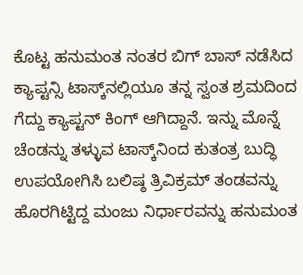ಕೊಟ್ಟ ಹನುಮಂತ ನಂತರ ಬಿಗ್ ಬಾಸ್ ನಡೆಸಿದ ಕ್ಯಾಪ್ಟನ್ಸಿ ಟಾಸ್ಕ್‌ನಲ್ಲಿಯೂ ತನ್ನ ಸ್ವಂತ ಶ್ರಮದಿಂದ ಗೆದ್ದು ಕ್ಯಾಪ್ಟನ್ ಕಿಂಗ್ ಆಗಿದ್ದಾನೆ. ಇನ್ನು ಮೊನ್ನೆ ಚೆಂಡನ್ನು ತಳ್ಳುವ ಟಾಸ್ಕ್‌ನಿಂದ ಕುತಂತ್ರ ಬುದ್ಧಿ ಉಪಯೋಗಿಸಿ ಬಲಿಷ್ಠ ತ್ರಿವಿಕ್ರಮ್ ತಂಡವನ್ನು ಹೊರಗಿಟ್ಟಿದ್ದ ಮಂಜು ನಿರ್ಧಾರವನ್ನು ಹನುಮಂತ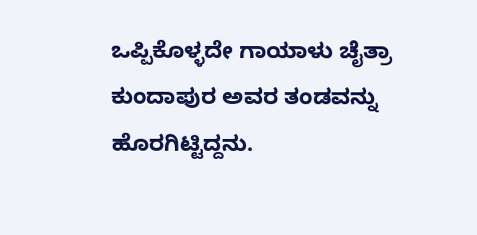ಒಪ್ಪಿಕೊಳ್ಳದೇ ಗಾಯಾಳು ಚೈತ್ರಾ ಕುಂದಾಪುರ ಅವರ ತಂಡವನ್ನು ಹೊರಗಿಟ್ಟಿದ್ದನು.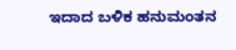ಇದಾದ ಬಳಿಕ ಹನುಮಂತನ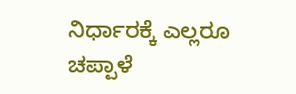ನಿರ್ಧಾರಕ್ಕೆ ಎಲ್ಲರೂ ಚಪ್ಪಾಳೆ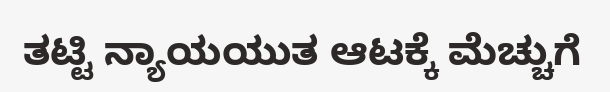ತಟ್ಟಿ ನ್ಯಾಯಯುತ ಆಟಕ್ಕೆ ಮೆಚ್ಚುಗೆ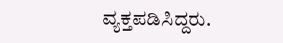ವ್ಯಕ್ತಪಡಿಸಿದ್ದರು.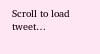Scroll to load tweet…